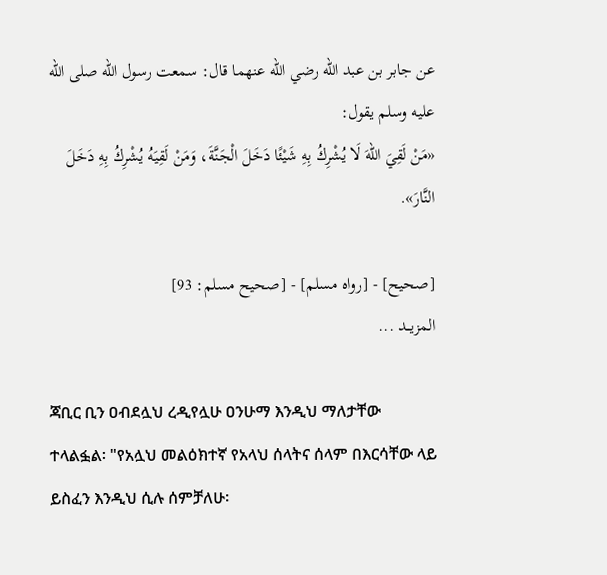عن جابر بن عبد الله رضي الله عنهما قال: سمعت رسول الله صلى الله عليه وسلم يقول:
«مَنْ لَقِيَ اللهَ لَا يُشْرِكُ بِهِ شَيْئًا دَخَلَ الْجَنَّةَ، وَمَنْ لَقِيَهُ يُشْرِكُ بِهِ دَخَلَ النَّارَ».

[صحيح] - [رواه مسلم] - [صحيح مسلم: 93]
المزيــد ...

ጃቢር ቢን ዐብደሏህ ረዲየሏሁ ዐንሁማ እንዲህ ማለታቸው ተላልፏል፡ "የአሏህ መልዕክተኛ የአላህ ሰላትና ሰላም በእርሳቸው ላይ ይስፈን እንዲህ ሲሉ ሰምቻለሁ፡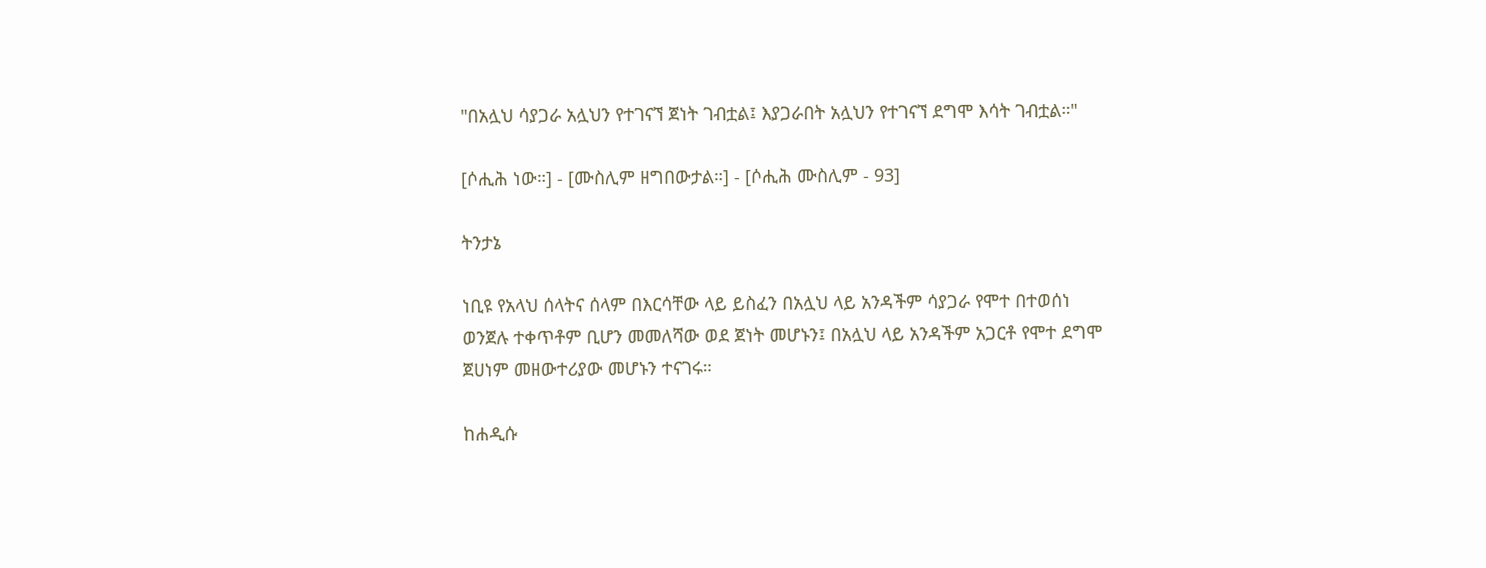"በአሏህ ሳያጋራ አሏህን የተገናኘ ጀነት ገብቷል፤ እያጋራበት አሏህን የተገናኘ ደግሞ እሳት ገብቷል።"

[ሶሒሕ ነው።] - [ሙስሊም ዘግበውታል።] - [ሶሒሕ ሙስሊም - 93]

ትንታኔ

ነቢዩ የአላህ ሰላትና ሰላም በእርሳቸው ላይ ይስፈን በአሏህ ላይ አንዳችም ሳያጋራ የሞተ በተወሰነ ወንጀሉ ተቀጥቶም ቢሆን መመለሻው ወደ ጀነት መሆኑን፤ በአሏህ ላይ አንዳችም አጋርቶ የሞተ ደግሞ ጀሀነም መዘውተሪያው መሆኑን ተናገሩ።

ከሐዲሱ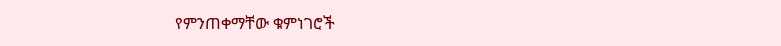የምንጠቀማቸው ቁምነገሮች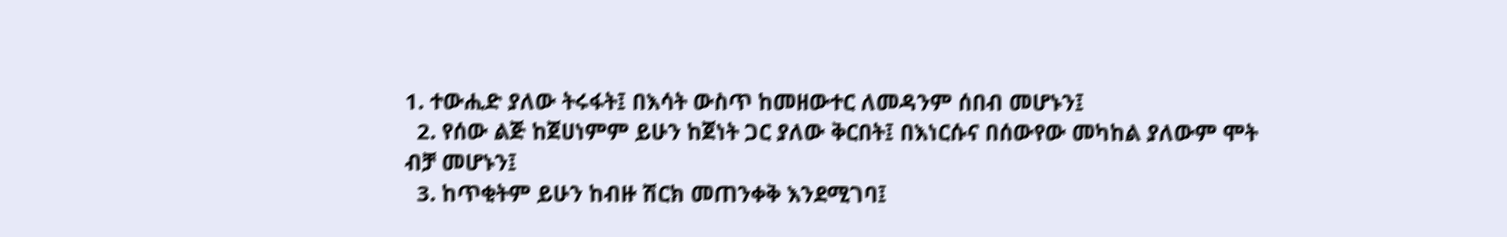1. ተውሒድ ያለው ትሩፋት፤ በእሳት ውስጥ ከመዘውተር ለመዳንም ሰበብ መሆኑን፤
  2. የሰው ልጅ ከጀሀነምም ይሁን ከጀነት ጋር ያለው ቅርበት፤ በእነርሱና በሰውየው መካከል ያለውም ሞት ብቻ መሆኑን፤
  3. ከጥቂትም ይሁን ከብዙ ሽርክ መጠንቀቅ እንደሚገባ፤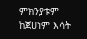ምክንያቱም ከጀሀነም እሳት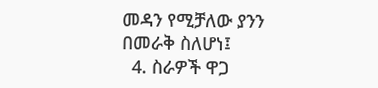መዳን የሚቻለው ያንን በመራቅ ስለሆነ፤
  4. ስራዎች ዋጋ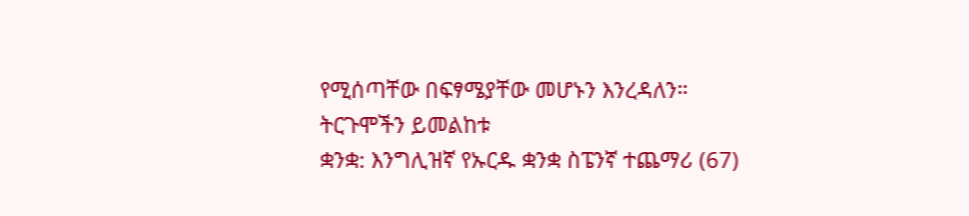የሚሰጣቸው በፍፃሜያቸው መሆኑን እንረዳለን።
ትርጉሞችን ይመልከቱ
ቋንቋ: እንግሊዝኛ የኡርዱ ቋንቋ ስፔንኛ ተጨማሪ (67)